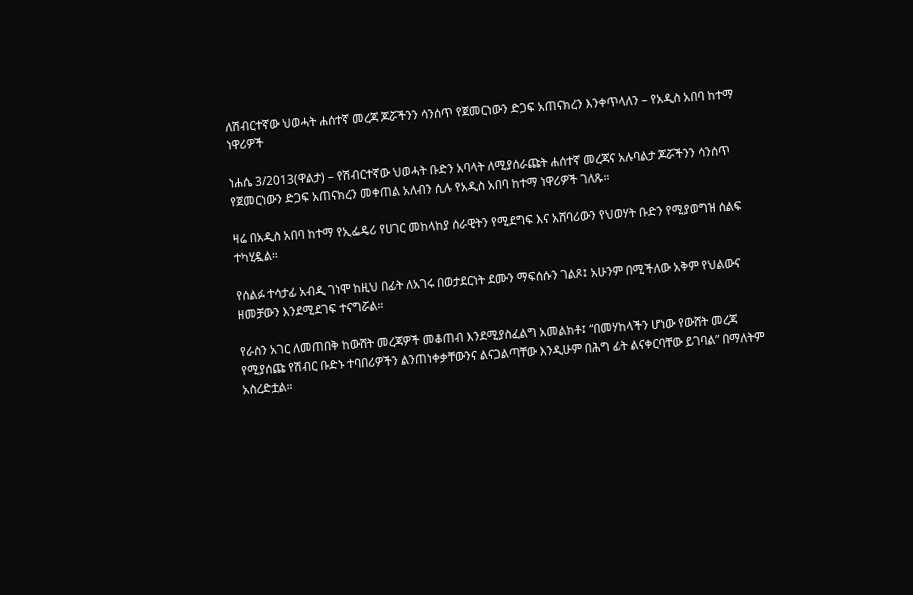ለሽብርተኛው ህወሓት ሐሰተኛ መረጃ ጆሯችንን ሳንሰጥ የጀመርነውን ድጋፍ አጠናክረን እንቀጥላለን – የአዲስ አበባ ከተማ ነዋሪዎች

ነሐሴ 3/2013(ዋልታ) – የሽብርተኛው ህወሓት ቡድን አባላት ለሚያሰራጩት ሐሰተኛ መረጃና አሉባልታ ጆሯችንን ሳንሰጥ የጀመርነውን ድጋፍ አጠናክረን መቀጠል አለብን ሲሉ የአዲስ አበባ ከተማ ነዋሪዎች ገለጹ።

ዛሬ በአዲስ አበባ ከተማ የኢፌዴሪ የሀገር መከላከያ ሰራዊትን የሚደግፍ እና አሸባሪውን የህወሃት ቡድን የሚያወግዝ ሰልፍ ተካሂዷል።

የሰልፉ ተሳታፊ አብዲ ገነሞ ከዚህ በፊት ለአገሩ በወታደርነት ደሙን ማፍሰሱን ገልጾ፤ አሁንም በሚችለው አቅም የህልውና ዘመቻውን እንደሚደገፍ ተናግሯል።

የራስን አገር ለመጠበቅ ከውሸት መረጃዎች መቆጠብ እንደሚያስፈልግ አመልክቶ፤ “በመሃከላችን ሆነው የውሸት መረጃ የሚያሰጩ የሽብር ቡድኑ ተባበሪዎችን ልንጠነቀቃቸውንና ልናጋልጣቸው እንዲሁም በሕግ ፊት ልናቀርባቸው ይገባል” በማለትም  አስረድቷል።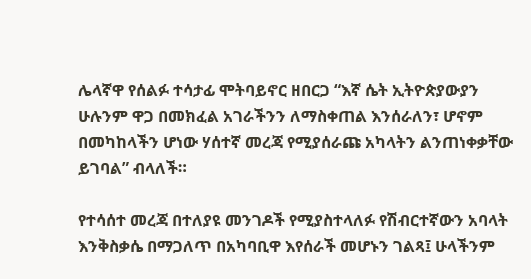ሌላኛዋ የሰልፉ ተሳታፊ ሞትባይኖር ዘበርጋ “እኛ ሴት ኢትዮጵያውያን ሁሉንም ዋጋ በመክፈል አገራችንን ለማስቀጠል እንሰራለን፣ ሆኖም በመካከላችን ሆነው ሃሰተኛ መረጃ የሚያሰራጩ አካላትን ልንጠነቀቃቸው ይገባል” ብላለች።

የተሳሰተ መረጃ በተለያዩ መንገዶች የሚያስተላለፉ የሽብርተኛውን አባላት እንቅስቃሴ በማጋለጥ በአካባቢዋ እየሰራች መሆኑን ገልጻ፤ ሁላችንም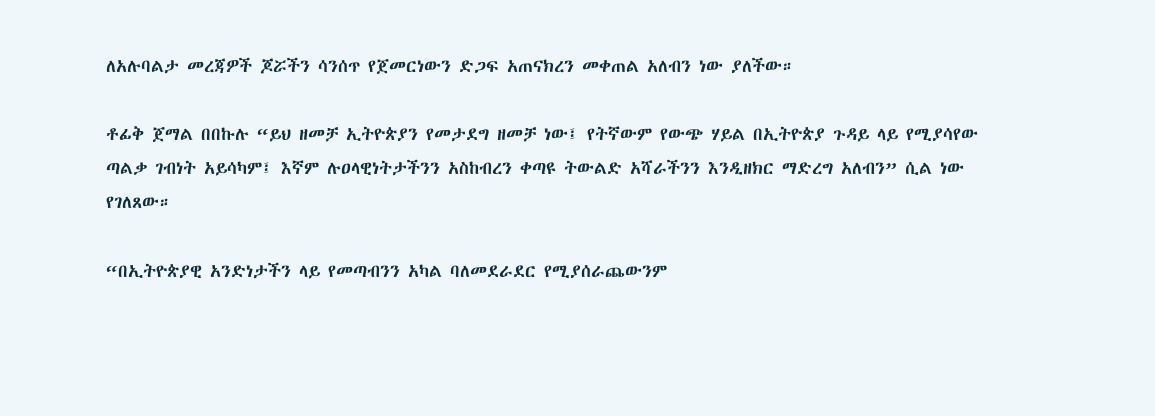ለአሉባልታ መረጃዎች ጆሯችን ሳንሰጥ የጀመርነውን ድጋፍ አጠናክረን መቀጠል አለብን ነው ያለችው።

ቶፊቅ ጀማል በበኩሉ “ይህ ዘመቻ ኢትዮጵያን የመታደግ ዘመቻ ነው፤ የትኛውም የውጭ ሃይል በኢትዮጵያ ጉዳይ ላይ የሚያሳየው ጣልቃ ገብነት አይሳካም፤ እኛም ሉዐላዊነትታችንን አስከብረን ቀጣዩ ትውልድ አሻራችንን እንዲዘክር ማድረግ አለብን” ሲል ነው የገለጸው።

“በኢትዮጵያዊ አንድነታችን ላይ የመጣብንን አካል ባለመደራደር የሚያሰራጨውንም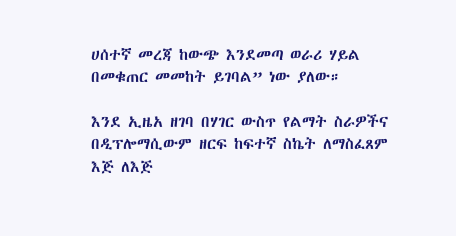ሀሰተኛ መረጃ ከውጭ እንደመጣ ወራሪ ሃይል በመቁጠር መመከት ይገባል” ነው ያለው።

እንደ ኢዜአ ዘገባ በሃገር ውስጥ የልማት ስራዎችና በዲፕሎማሲውም ዘርፍ ከፍተኛ ስኬት ለማስፈጸም እጅ ለእጅ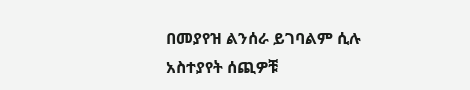በመያየዝ ልንሰራ ይገባልም ሲሉ አስተያየት ሰጪዎቹ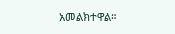አመልክተዋል።